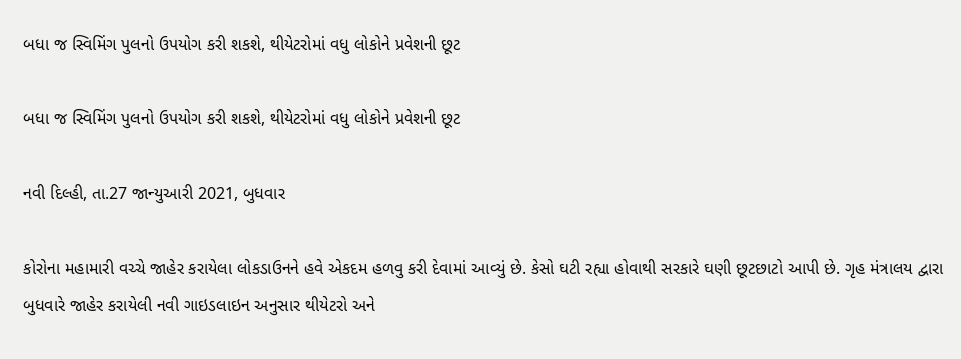બધા જ સ્વિમિંગ પુલનો ઉપયોગ કરી શકશે, થીયેટરોમાં વધુ લોકોને પ્રવેશની છૂટ

બધા જ સ્વિમિંગ પુલનો ઉપયોગ કરી શકશે, થીયેટરોમાં વધુ લોકોને પ્રવેશની છૂટ

નવી દિલ્હી, તા.27 જાન્યુઆરી 2021, બુધવાર

કોરોના મહામારી વચ્ચે જાહેર કરાયેલા લોકડાઉનને હવે એકદમ હળવુ કરી દેવામાં આવ્યું છે. કેસો ઘટી રહ્યા હોવાથી સરકારે ઘણી છૂટછાટો આપી છે. ગૃહ મંત્રાલય દ્વારા બુધવારે જાહેર કરાયેલી નવી ગાઇડલાઇન અનુસાર થીયેટરો અને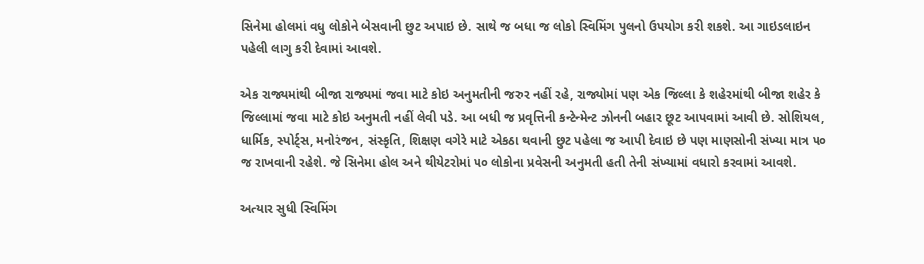સિનેમા હોલમાં વધુ લોકોને બેસવાની છુટ અપાઇ છે. સાથે જ બધા જ લોકો સ્વિમિંગ પુલનો ઉપયોગ કરી શકશે. આ ગાઇડલાઇન પહેલી લાગુ કરી દેવામાં આવશે.

એક રાજ્યમાંથી બીજા રાજ્યમાં જવા માટે કોઇ અનુમતીની જરુર નહીં રહે, રાજ્યોમાં પણ એક જિલ્લા કે શહેરમાંથી બીજા શહેર કે જિલ્લામાં જવા માટે કોઇ અનુમતી નહીં લેવી પડે. આ બધી જ પ્રવૃત્તિની કન્ટેન્મેન્ટ ઝોનની બહાર છૂટ આપવામાં આવી છે. સોશિયલ, ધાર્મિક, સ્પોર્ટ્સ, મનોરંજન, સંસ્કૃતિ, શિક્ષણ વગેરે માટે એકઠા થવાની છુટ પહેલા જ આપી દેવાઇ છે પણ માણસોની સંખ્યા માત્ર ૫૦ જ રાખવાની રહેશે. જે સિનેમા હોલ અને થીયેટરોમાં ૫૦ લોકોના પ્રવેસની અનુમતી હતી તેની સંખ્યામાં વધારો કરવામાં આવશે.

અત્યાર સુધી સ્વિમિંગ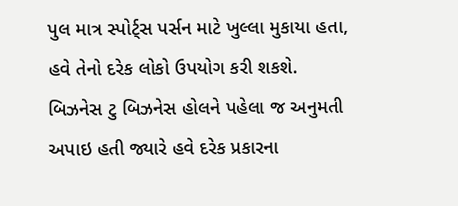પુલ માત્ર સ્પોર્ટ્સ પર્સન માટે ખુલ્લા મુકાયા હતા, હવે તેનો દરેક લોકો ઉપયોગ કરી શકશે. બિઝનેસ ટુ બિઝનેસ હોલને પહેલા જ અનુમતી અપાઇ હતી જ્યારે હવે દરેક પ્રકારના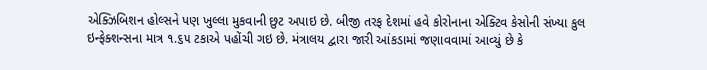એક્ઝિબિશન હોલ્સને પણ ખુલ્લા મુકવાની છુટ અપાઇ છે. બીજી તરફ દેશમાં હવે કોરોનાના એક્ટિવ કેસોની સંખ્યા કુલ ઇન્ફેક્શન્સના માત્ર ૧.૬૫ ટકાએ પહોંચી ગઇ છે. મંત્રાલય દ્વારા જારી આંકડામાં જણાવવામાં આવ્યું છે કે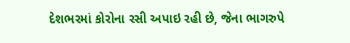દેશભરમાં કોરોના રસી અપાઇ રહી છે, જેના ભાગરુપે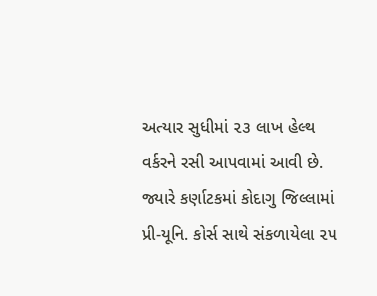અત્યાર સુધીમાં ૨૩ લાખ હેલ્થ વર્કરને રસી આપવામાં આવી છે. જ્યારે કર્ણાટકમાં કોદાગુ જિલ્લામાં પ્રી-યૂનિ. કોર્સ સાથે સંકળાયેલા ૨૫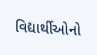વિદ્યાર્થીઓનો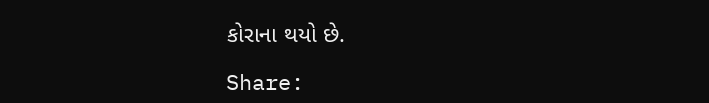કોરાના થયો છે.

Share: